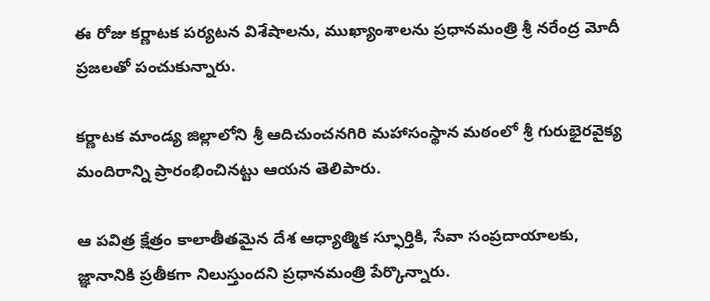ఈ రోజు కర్ణాటక పర్యటన విశేషాలను, ముఖ్యాంశాలను ప్రధానమంత్రి శ్రీ నరేంద్ర మోదీ ప్రజలతో పంచుకున్నారు.

కర్ణాటక మాండ్య జిల్లాలోని శ్రీ ఆదిచుంచనగిరి మహాసంస్థాన మఠంలో శ్రీ గురుభైరవైక్య మందిరాన్ని ప్రారంభించినట్టు ఆయన తెలిపారు.

ఆ పవిత్ర క్షేత్రం కాలాతీతమైన దేశ ఆధ్యాత్మిక స్ఫూర్తికి, సేవా సంప్రదాయాలకు, జ్ఞానానికి ప్రతీకగా నిలుస్తుందని ప్రధానమంత్రి పేర్కొన్నారు.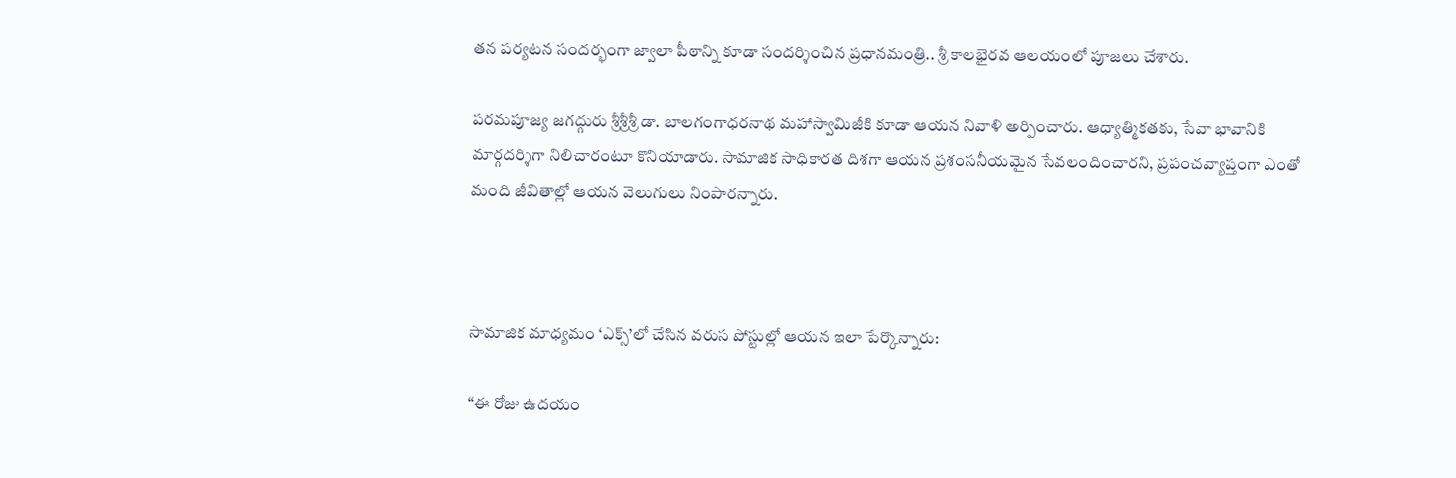తన పర్యటన సందర్భంగా జ్వాలా పీఠాన్ని కూడా సందర్శించిన ప్రధానమంత్రి.. శ్రీ కాలభైరవ ఆలయంలో పూజలు చేశారు.

పరమపూజ్య జగద్గురు శ్రీశ్రీశ్రీ డా. బాలగంగాధరనాథ మహాస్వామిజీకి కూడా ఆయన నివాళి అర్పించారు. ఆధ్యాత్మికతకు, సేవా భావానికి మార్గదర్శిగా నిలిచారంటూ కొనియాడారు. సామాజిక సాధికారత దిశగా ఆయన ప్రశంసనీయమైన సేవలందించారని, ప్రపంచవ్యాప్తంగా ఎంతో మంది జీవితాల్లో ఆయన వెలుగులు నింపారన్నారు.



సామాజిక మాధ్యమం ‘ఎక్స్’లో చేసిన వరుస పోస్టుల్లో ఆయన ఇలా పేర్కొన్నారు:

“ఈ రోజు ఉదయం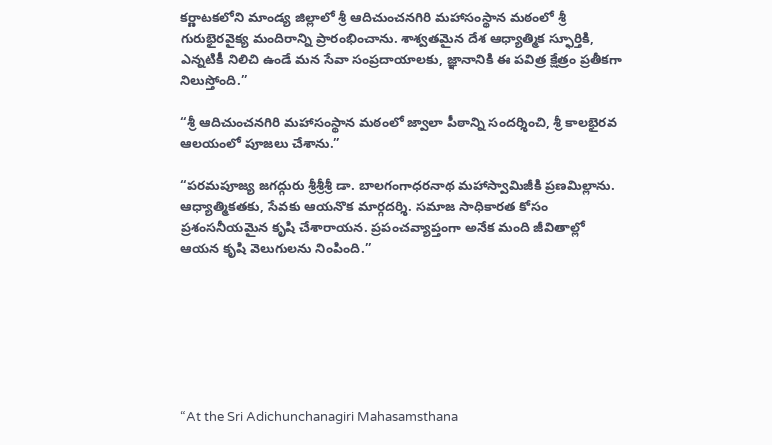కర్ణాటకలోని మాండ్య జిల్లాలో శ్రీ ఆదిచుంచనగిరి మహాసంస్థాన మఠంలో శ్రీ గురుభైరవైక్య మందిరాన్ని ప్రారంభించాను. శాశ్వతమైన దేశ ఆధ్యాత్మిక స్ఫూర్తికి, ఎన్నటికీ నిలిచి ఉండే మన సేవా సంప్రదాయాలకు, జ్ఞానానికి ఈ పవిత్ర క్షేత్రం ప్రతీకగా నిలుస్తోంది.”

“శ్రీ ఆదిచుంచనగిరి మహాసంస్థాన మఠంలో జ్వాలా పీఠాన్ని సందర్శించి, శ్రీ కాలభైరవ ఆలయంలో పూజలు చేశాను.”

“పరమపూజ్య జగద్గురు శ్రీశ్రీశ్రీ డా. బాలగంగాధరనాథ మహాస్వామిజీకి ప్రణమిల్లాను. ఆధ్యాత్మికతకు, సేవకు ఆయనొక మార్గదర్శి. సమాజ సాధికారత కోసం ప్రశంసనీయమైన కృషి చేశారాయన. ప్రపంచవ్యాప్తంగా అనేక మంది జీవితాల్లో ఆయన కృషి వెలుగులను నింపింది.’’







“At the Sri Adichunchanagiri Mahasamsthana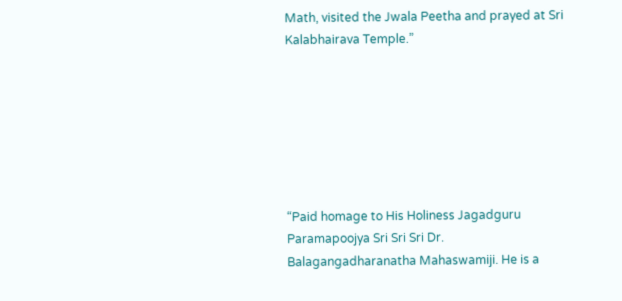Math, visited the Jwala Peetha and prayed at Sri Kalabhairava Temple.”







“Paid homage to His Holiness Jagadguru Paramapoojya Sri Sri Sri Dr. Balagangadharanatha Mahaswamiji. He is a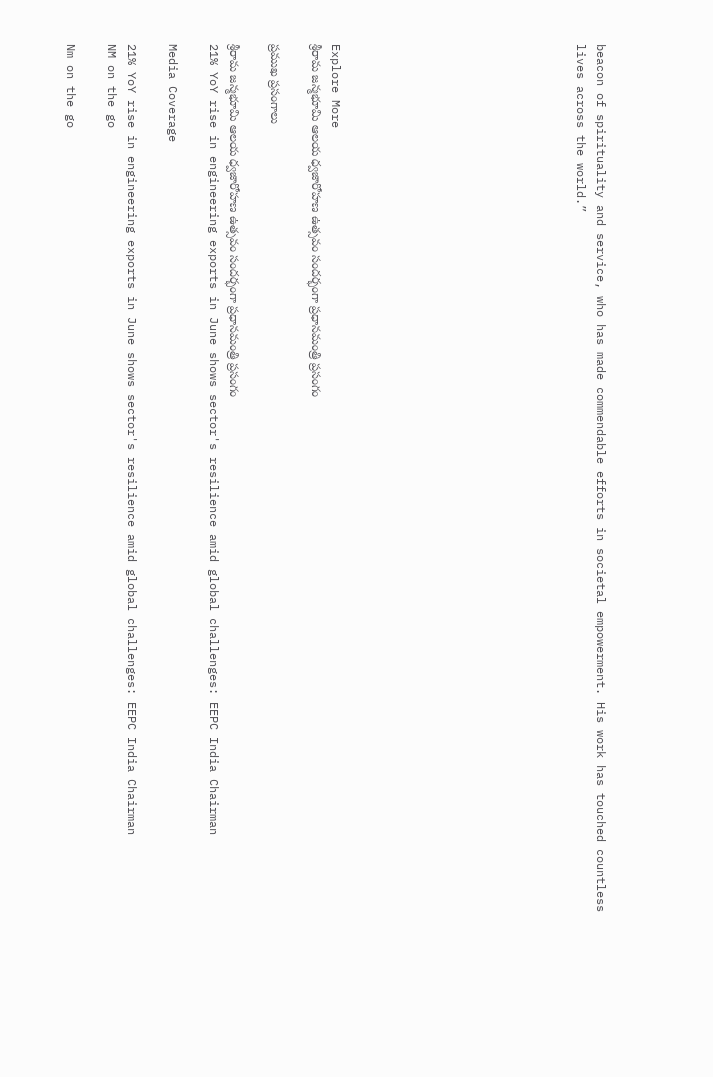beacon of spirituality and service, who has made commendable efforts in societal empowerment. His work has touched countless lives across the world.”











Explore More
శ్రీరామ జన్మభూమి ఆలయ ధ్వజారోహణ ఉత్సవం సందర్భంగా ప్రధానమంత్రి ప్రసంగం

ప్రముఖ ప్రసంగాలు

శ్రీరామ జన్మభూమి ఆలయ ధ్వజారోహణ ఉత్సవం సందర్భంగా ప్రధానమంత్రి ప్రసంగం
21% YoY rise in engineering exports in June shows sector's resilience amid global challenges: EEPC India Chairman

Media Coverage

21% YoY rise in engineering exports in June shows sector's resilience amid global challenges: EEPC India Chairman
NM on the go

Nm on the go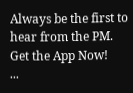Always be the first to hear from the PM. Get the App Now!
...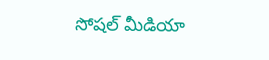సోషల్ మీడియా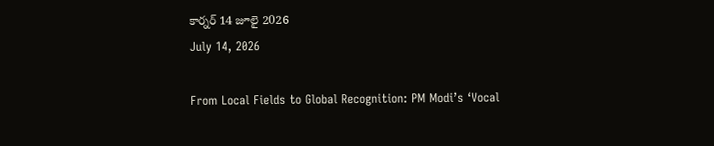కార్నర్ 14 జూలై 2026
July 14, 2026

From Local Fields to Global Recognition: PM Modi’s ‘Vocal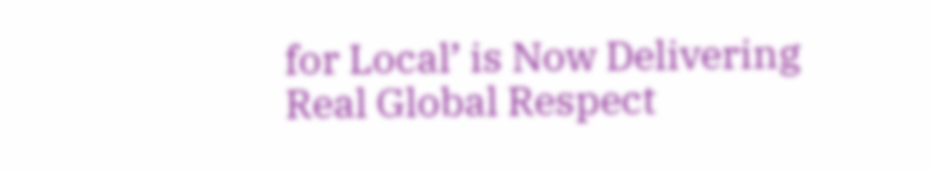for Local’ is Now Delivering Real Global Respect